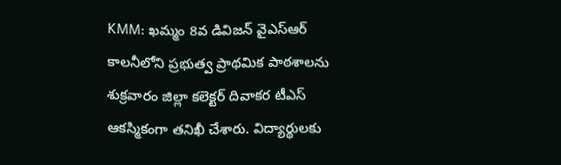KMM: ఖమ్మం 8వ డివిజన్ వైఎస్ఆర్ కాలనీలోని ప్రభుత్వ ప్రాథమిక పాఠశాలను శుక్రవారం జిల్లా కలెక్టర్ దివాకర టీఎస్ ఆకస్మికంగా తనిఖీ చేశారు. విద్యార్థులకు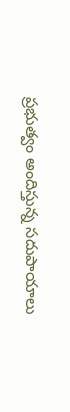ప్రభుత్వం అందిస్తున్న సదుపాయాలు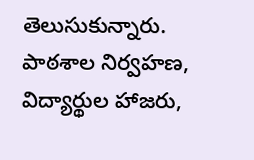తెలుసుకున్నారు. పాఠశాల నిర్వహణ, విద్యార్థుల హాజరు,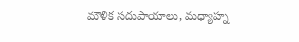మౌళిక సదుపాయాలు, మధ్యాహ్న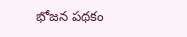భోజన పథకం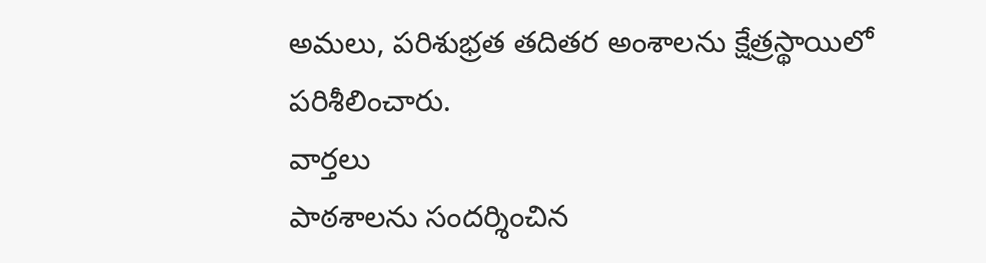అమలు, పరిశుభ్రత తదితర అంశాలను క్షేత్రస్థాయిలో పరిశీలించారు.
వార్తలు
పాఠశాలను సందర్శించిన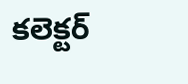కలెక్టర్